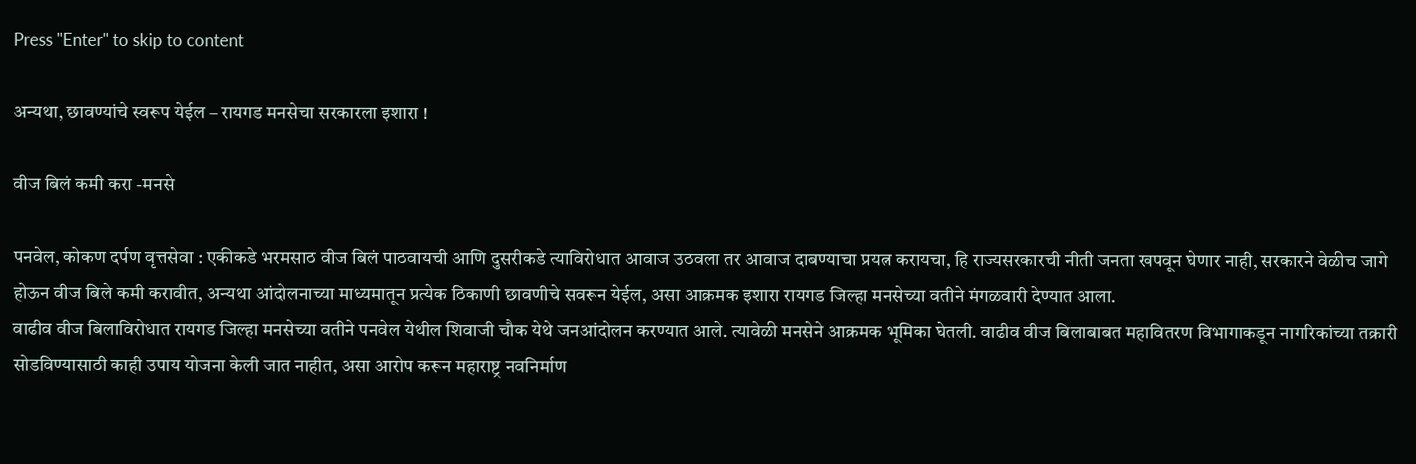Press "Enter" to skip to content

अन्यथा, छावण्यांचे स्वरूप येईल – रायगड मनसेचा सरकारला इशारा !

वीज बिलं कमी करा -मनसे

पनवेल, कोकण दर्पण वृत्तसेवा : एकीकडे भरमसाठ वीज बिलं पाठवायची आणि दुसरीकडे त्याविरोधात आवाज उठवला तर आवाज दाबण्याचा प्रयत्न करायचा, हि राज्यसरकारची नीती जनता खपवून घेणार नाही, सरकारने वेळीच जागे होऊन वीज बिले कमी करावीत, अन्यथा आंदोलनाच्या माध्यमातून प्रत्येक ठिकाणी छावणीचे सवरून येईल, असा आक्रमक इशारा रायगड जिल्हा मनसेच्या वतीने मंगळवारी देण्यात आला.
वाढीव वीज बिलाविरोधात रायगड जिल्हा मनसेच्या वतीने पनवेल येथील शिवाजी चौक येथे जनआंदोलन करण्यात आले. त्यावेळी मनसेने आक्रमक भूमिका घेतली. वाढीव वीज बिलाबाबत महावितरण विभागाकडून नागरिकांच्या तक्रारी सोडविण्यासाठी काही उपाय योजना केली जात नाहीत, असा आरोप करून महाराष्ट्र नवनिर्माण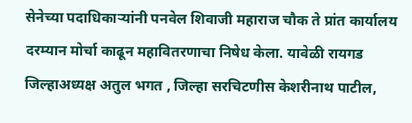सेनेच्या पदाधिकाऱ्यांनी पनवेल शिवाजी महाराज चौक ते प्रांत कार्यालय दरम्यान मोर्चा काढून महावितरणाचा निषेध केला. यावेळी रायगड जिल्हाअध्यक्ष अतुल भगत , जिल्हा सरचिटणीस केशरीनाथ पाटील,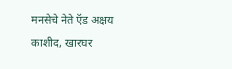मनसेचे नेते ऍड अक्षय काशीद, खारघर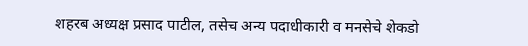शहरब अध्यक्ष प्रसाद पाटील, तसेच अन्य पदाधीकारी व मनसेचे शेकडो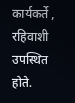कार्यकर्ते , रहिवाशी उपस्थित होते.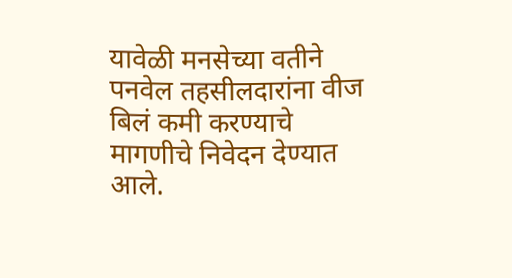यावेळी मनसेच्या वतीने पनवेल तहसीलदारांना वीज बिलं कमी करण्याचे मागणीचे निवेदन देण्यात आले.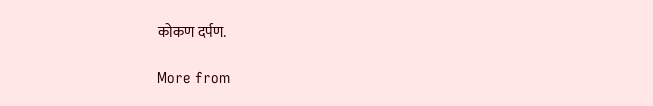कोकण दर्पण.

More from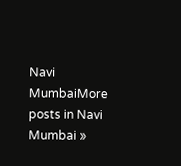Navi MumbaiMore posts in Navi Mumbai »